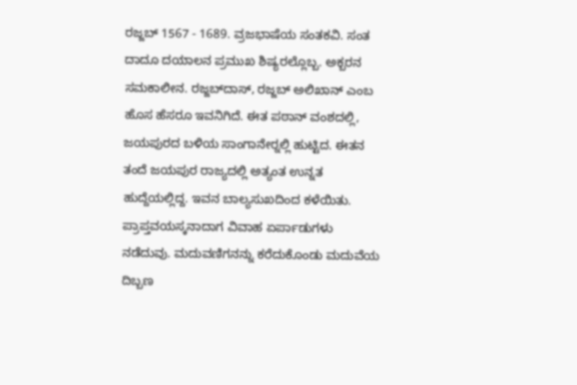ರಜ್ಜಬ್ 1567 - 1689. ವ್ರಜಭಾಷೆಯ ಸಂತಕವಿ. ಸಂತ ದಾದೂ ದಯಾಲನ ಪ್ರಮುಖ ಶಿಷ್ಯರಲ್ಲೊಬ್ಬ. ಅಕ್ಬರನ ಸಮಕಾಲೀನ. ರಜ್ಜಬ್‍ದಾಸ್, ರಜ್ಜಬ್ ಅಲಿಖಾನ್ ಎಂಬ ಹೊಸ ಹೆಸರೂ ಇವನಿಗಿದೆ. ಈತ ಪಠಾನ್ ವಂಶದಲ್ಲಿ, ಜಯಪುರದ ಬಳಿಯ ಸಾಂಗಾನೇರ್‍ನಲ್ಲಿ ಹುಟ್ಟಿದ. ಈತನ ತಂದೆ ಜಯಪುರ ರಾಜ್ಯದಲ್ಲಿ ಅತ್ಯಂತ ಉನ್ನತ ಹುದ್ದೆಯಲ್ಲಿದ್ದ. ಇವನ ಬಾಲ್ಯಸುಖದಿಂದ ಕಳೆಯಿತು. ಪ್ರಾಪ್ತವಯಸ್ಕನಾದಾಗ ವಿವಾಹ ಏರ್ಪಾಡುಗಳು ನಡೆದುವು. ಮದುವಣಿಗನನ್ನು ಕರೆದುಕೊಂಡು ಮದುವೆಯ ದಿಬ್ಬಣ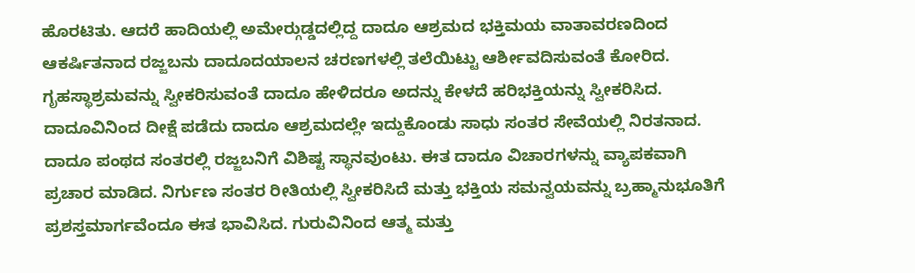ಹೊರಟಿತು. ಆದರೆ ಹಾದಿಯಲ್ಲಿ ಅಮೇರ್‍ಗುಡ್ಡದಲ್ಲಿದ್ದ ದಾದೂ ಆಶ್ರಮದ ಭಕ್ತಿಮಯ ವಾತಾವರಣದಿಂದ ಆಕರ್ಷಿತನಾದ ರಜ್ಜಬನು ದಾದೂದಯಾಲನ ಚರಣಗಳಲ್ಲಿ ತಲೆಯಿಟ್ಟು ಆರ್ಶೀವದಿಸುವಂತೆ ಕೋರಿದ. ಗೃಹಸ್ಥಾಶ್ರಮವನ್ನು ಸ್ವೀಕರಿಸುವಂತೆ ದಾದೂ ಹೇಳಿದರೂ ಅದನ್ನು ಕೇಳದೆ ಹರಿಭಕ್ತಿಯನ್ನು ಸ್ವೀಕರಿಸಿದ.  ದಾದೂವಿನಿಂದ ದೀಕ್ಷೆ ಪಡೆದು ದಾದೂ ಆಶ್ರಮದಲ್ಲೇ ಇದ್ದುಕೊಂಡು ಸಾಧು ಸಂತರ ಸೇವೆಯಲ್ಲಿ ನಿರತನಾದ.
ದಾದೂ ಪಂಥದ ಸಂತರಲ್ಲಿ ರಜ್ಜಬನಿಗೆ ವಿಶಿಷ್ಟ ಸ್ಥಾನವುಂಟು. ಈತ ದಾದೂ ವಿಚಾರಗಳನ್ನು ವ್ಯಾಪಕವಾಗಿ ಪ್ರಚಾರ ಮಾಡಿದ. ನಿರ್ಗುಣ ಸಂತರ ರೀತಿಯಲ್ಲಿ ಸ್ವೀಕರಿಸಿದೆ ಮತ್ತು ಭಕ್ತಿಯ ಸಮನ್ವಯವನ್ನು ಬ್ರಹ್ಮಾನುಭೂತಿಗೆ ಪ್ರಶಸ್ತಮಾರ್ಗವೆಂದೂ ಈತ ಭಾವಿಸಿದ. ಗುರುವಿನಿಂದ ಆತ್ಮ ಮತ್ತು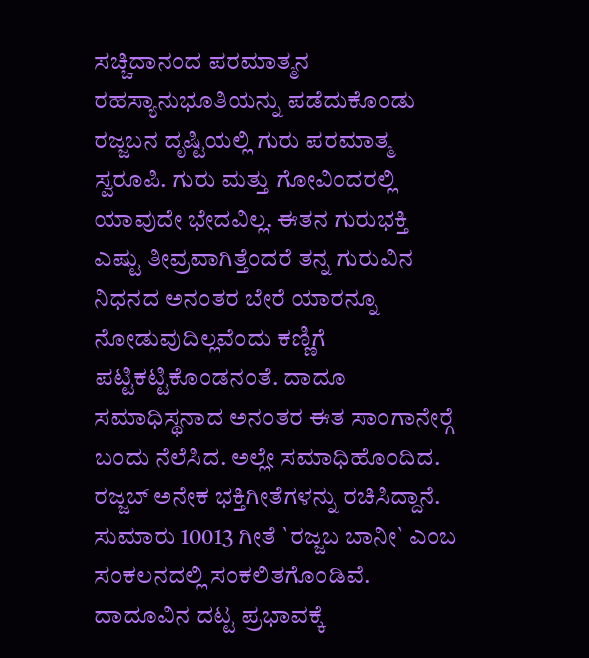ಸಚ್ಚಿದಾನಂದ ಪರಮಾತ್ಮನ ರಹಸ್ಯಾನುಭೂತಿಯನ್ನು ಪಡೆದುಕೊಂಡು ರಜ್ಜಬನ ದೃಷ್ಟಿಯಲ್ಲಿ ಗುರು ಪರಮಾತ್ಮ ಸ್ವರೂಪಿ. ಗುರು ಮತ್ತು ಗೋವಿಂದರಲ್ಲಿ ಯಾವುದೇ ಭೇದವಿಲ್ಲ. ಈತನ ಗುರುಭಕ್ತಿ ಎಷ್ಟು ತೀವ್ರವಾಗಿತ್ತೆಂದರೆ ತನ್ನ ಗುರುವಿನ ನಿಧನದ ಅನಂತರ ಬೇರೆ ಯಾರನ್ನೂ ನೋಡುವುದಿಲ್ಲವೆಂದು ಕಣ್ಣಿಗೆ ಪಟ್ಟಿಕಟ್ಟಿಕೊಂಡನಂತೆ. ದಾದೂ ಸಮಾಧಿಸ್ಥನಾದ ಅನಂತರ ಈತ ಸಾಂಗಾನೇರ್‍ಗೆ ಬಂದು ನೆಲೆಸಿದ. ಅಲ್ಲೇ ಸಮಾಧಿಹೊಂದಿದ.
ರಜ್ಜಬ್ ಅನೇಕ ಭಕ್ತಿಗೀತೆಗಳನ್ನು ರಚಿಸಿದ್ದಾನೆ. ಸುಮಾರು 10013 ಗೀತೆ `ರಜ್ಜಬ ಬಾನೀ` ಎಂಬ ಸಂಕಲನದಲ್ಲಿ ಸಂಕಲಿತಗೊಂಡಿವೆ. ದಾದೂವಿನ ದಟ್ಟ ಪ್ರಭಾವಕ್ಕೆ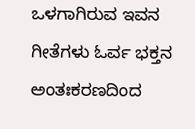ಒಳಗಾಗಿರುವ ಇವನ ಗೀತೆಗಳು ಓರ್ವ ಭಕ್ತನ ಅಂತಃಕರಣದಿಂದ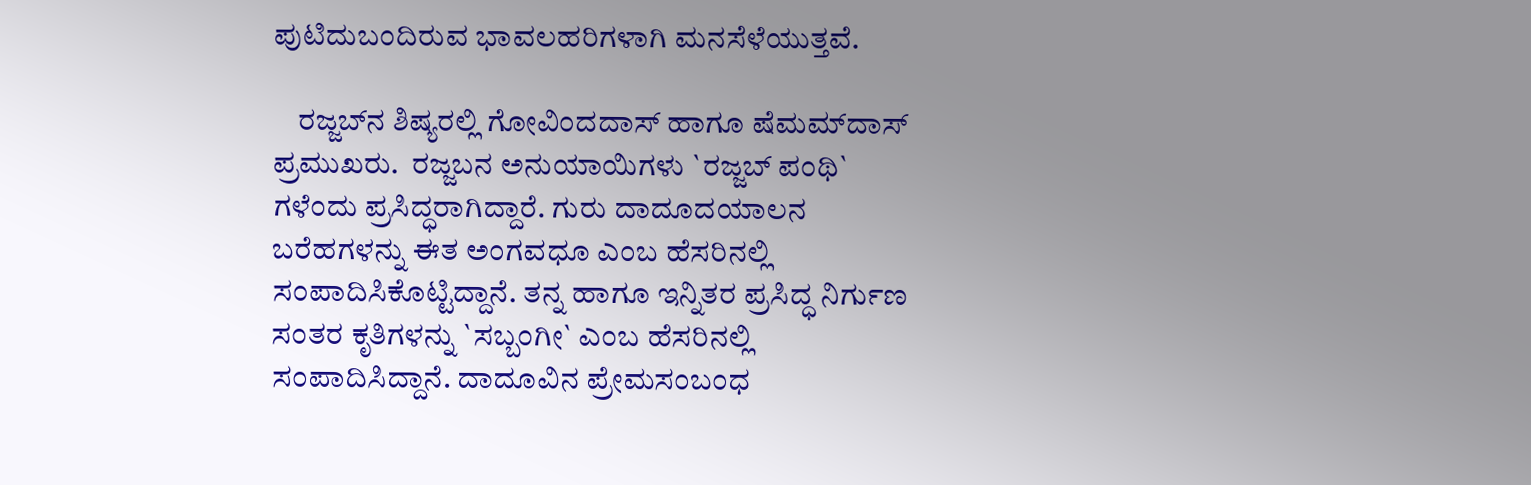ಪುಟಿದುಬಂದಿರುವ ಭಾವಲಹರಿಗಳಾಗಿ ಮನಸೆಳೆಯುತ್ತವೆ.

    ರಜ್ಜಬ್‍ನ ಶಿಷ್ಯರಲ್ಲಿ ಗೋವಿಂದದಾಸ್ ಹಾಗೂ ಷೆಮಮ್‍ದಾಸ್ ಪ್ರಮುಖರು.  ರಜ್ಜಬನ ಅನುಯಾಯಿಗಳು `ರಜ್ಜಬ್ ಪಂಥಿ` ಗಳೆಂದು ಪ್ರಸಿದ್ಧರಾಗಿದ್ದಾರೆ. ಗುರು ದಾದೂದಯಾಲನ ಬರೆಹಗಳನ್ನು ಈತ ಅಂಗವಧೂ ಎಂಬ ಹೆಸರಿನಲ್ಲಿ ಸಂಪಾದಿಸಿಕೊಟ್ಟಿದ್ದಾನೆ. ತನ್ನ ಹಾಗೂ ಇನ್ನಿತರ ಪ್ರಸಿದ್ಧ ನಿರ್ಗುಣ ಸಂತರ ಕೃತಿಗಳನ್ನು `ಸಬ್ಬಂಗೀ` ಎಂಬ ಹೆಸರಿನಲ್ಲಿ ಸಂಪಾದಿಸಿದ್ದಾನೆ. ದಾದೂವಿನ ಪ್ರೇಮಸಂಬಂಧ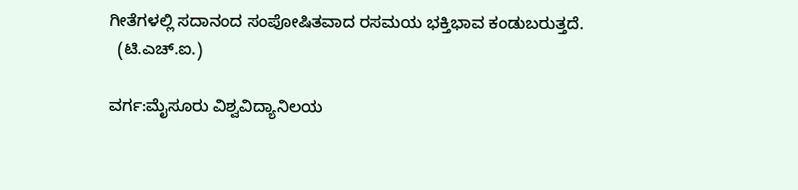ಗೀತೆಗಳಲ್ಲಿ ಸದಾನಂದ ಸಂಪೋಷಿತವಾದ ರಸಮಯ ಭಕ್ತಿಭಾವ ಕಂಡುಬರುತ್ತದೆ.
  (ಟಿ.ಎಚ್.ಐ.)

ವರ್ಗ:ಮೈಸೂರು ವಿಶ್ವವಿದ್ಯಾನಿಲಯ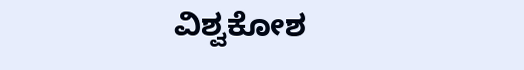ವಿಶ್ವಕೋಶ